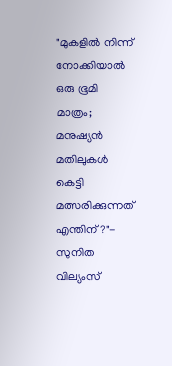"മുകളിൽ നിന്ന് നോക്കിയാൽ ഒരു ഭൂമി മാത്രം; മനുഷ്യൻ മതിലുകൾ കെട്ടി മത്സരിക്കുന്നത് എന്തിന്?"- സുനിത വില്യംസ്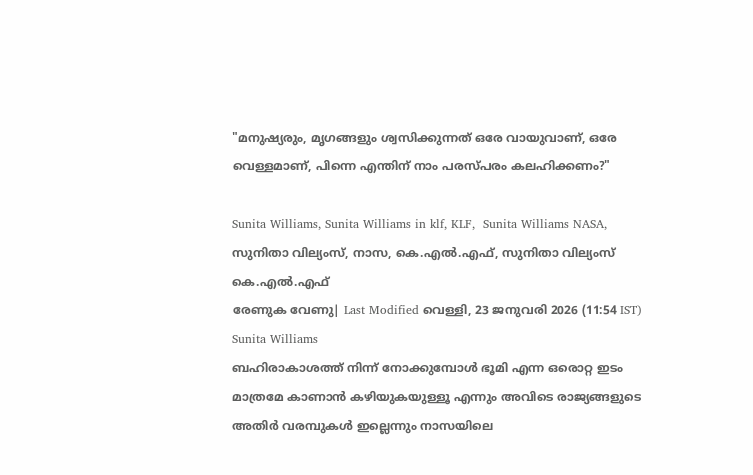"മനുഷ്യരും, മൃഗങ്ങളും ശ്വസിക്കുന്നത് ഒരേ വായുവാണ്, ഒരേ വെള്ളമാണ്, പിന്നെ എന്തിന് നാം പരസ്പരം കലഹിക്കണം?"

Sunita Williams, Sunita Williams in klf, KLF,  Sunita Williams NASA, സുനിതാ വില്യംസ്, നാസ, കെ.എല്‍.എഫ്, സുനിതാ വില്യംസ് കെ.എല്‍.എഫ്
രേണുക വേണു| Last Modified വെള്ളി, 23 ജനുവരി 2026 (11:54 IST)
Sunita Williams
ബഹിരാകാശത്ത് നിന്ന് നോക്കുമ്പോൾ ഭൂമി എന്ന ഒരൊറ്റ ഇടം മാത്രമേ കാണാൻ കഴിയുകയുള്ളൂ എന്നും അവിടെ രാജ്യങ്ങളുടെ അതിർ വരമ്പുകൾ ഇല്ലെന്നും നാസയിലെ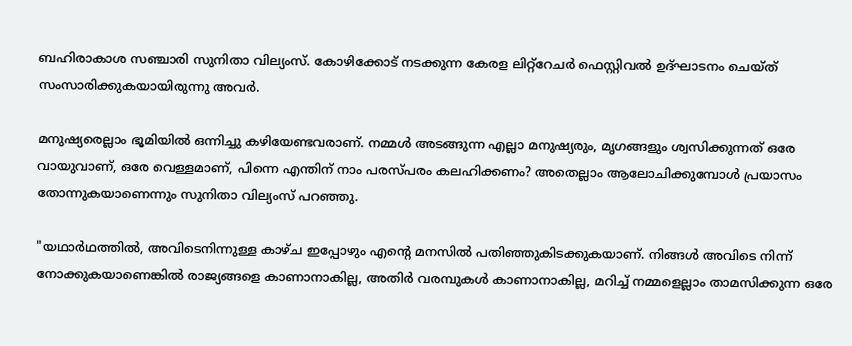ബഹിരാകാശ സഞ്ചാരി സുനിതാ വില്യംസ്. കോഴിക്കോട് നടക്കുന്ന കേരള ലിറ്റ്റേചർ ഫെസ്റ്റിവൽ ഉദ്ഘാടനം ചെയ്ത് സംസാരിക്കുകയായിരുന്നു അവർ.

മനുഷ്യരെല്ലാം ഭൂമിയിൽ ഒന്നിച്ചു കഴിയേണ്ടവരാണ്. നമ്മൾ അടങ്ങുന്ന എല്ലാ മനുഷ്യരും, മൃഗങ്ങളും ശ്വസിക്കുന്നത് ഒരേ വായുവാണ്, ഒരേ വെള്ളമാണ്, പിന്നെ എന്തിന് നാം പരസ്പരം കലഹിക്കണം? അതെല്ലാം ആലോചിക്കുമ്പോൾ പ്രയാസം തോന്നുകയാണെന്നും സുനിതാ വില്യംസ് പറഞ്ഞു.

"യഥാർഥത്തിൽ, അവിടെനിന്നുള്ള കാഴ്ച ഇപ്പോഴും എന്റെ മനസിൽ പതിഞ്ഞുകിടക്കുകയാണ്. നിങ്ങൾ അവിടെ നിന്ന് നോക്കുകയാണെങ്കിൽ രാജ്യങ്ങളെ കാണാനാകില്ല, അതിർ വരമ്പുകൾ കാണാനാകില്ല, മറിച്ച് നമ്മളെല്ലാം താമസിക്കുന്ന ഒരേ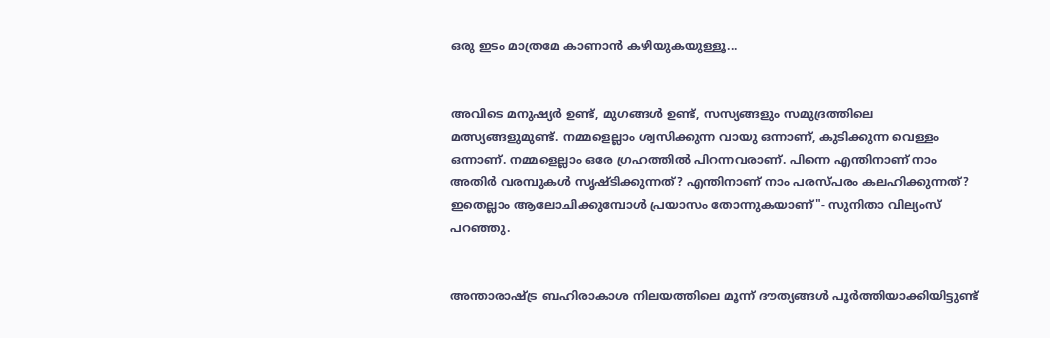ഒരു ഇടം മാത്രമേ കാണാൻ കഴിയുകയുള്ളൂ...


അവിടെ മനുഷ്യർ ഉണ്ട്, മുഗങ്ങൾ ഉണ്ട്, സസ്യങ്ങളും സമുദ്രത്തിലെ മത്സ്യങ്ങളുമുണ്ട്. നമ്മളെല്ലാം ശ്വസിക്കുന്ന വായു ഒന്നാണ്, കുടിക്കുന്ന വെള്ളം ഒന്നാണ്. നമ്മളെല്ലാം ഒരേ ഗ്രഹത്തിൽ പിറന്നവരാണ്. പിന്നെ എന്തിനാണ് നാം അതിർ വരമ്പുകൾ സൃഷ്ടിക്കുന്നത്? എന്തിനാണ് നാം പരസ്പരം കലഹിക്കുന്നത്? ഇതെല്ലാം ആലോചിക്കുമ്പോൾ പ്രയാസം തോന്നുകയാണ്"- സുനിതാ വില്യംസ് പറഞ്ഞു.


അന്താരാഷ്ട്ര ബഹിരാകാശ നിലയത്തിലെ മൂന്ന് ദൗത്യങ്ങൾ പൂർത്തിയാക്കിയിട്ടുണ്ട്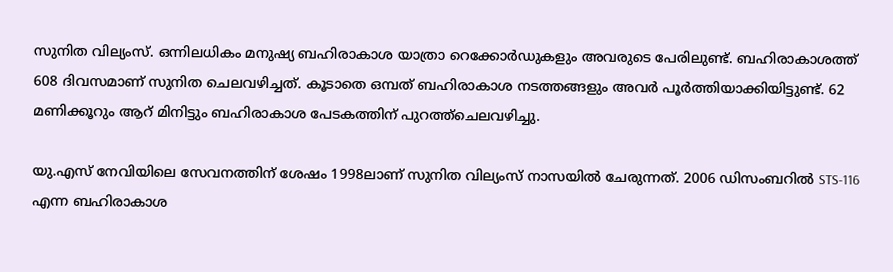സുനിത വില്യംസ്. ഒന്നിലധികം മനുഷ്യ ബഹിരാകാശ യാത്രാ റെക്കോർഡുകളും അവരുടെ പേരിലുണ്ട്. ബഹിരാകാശത്ത് 608 ദിവസമാണ് സുനിത ചെലവഴിച്ചത്. കൂടാതെ ഒമ്പത് ബഹിരാകാശ നടത്തങ്ങളും അവർ പൂർത്തിയാക്കിയിട്ടുണ്ട്. 62 മണിക്കൂറും ആറ് മിനിട്ടും ബഹിരാകാശ പേടകത്തിന് പുറത്ത്ചെലവഴിച്ചു.

യു.എസ് നേവിയിലെ സേവനത്തിന് ശേഷം 1998ലാണ് സുനിത വില്യംസ് നാസയിൽ ചേരുന്നത്. 2006 ഡിസംബറിൽ STS-116 എന്ന ബഹിരാകാശ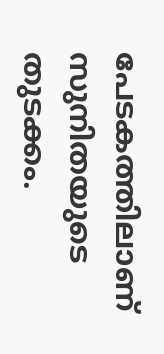പേടകത്തിലാണ് സുനിതയുടെ തുടക്കം.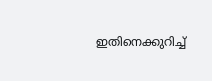ഇതിനെക്കുറിച്ച്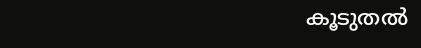കൂടുതല്‍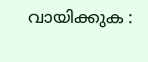വായിക്കുക :